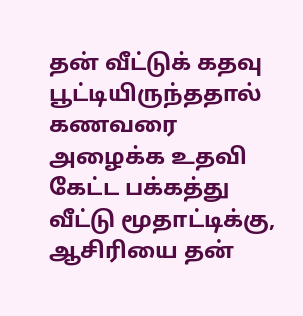தன் வீட்டுக் கதவு பூட்டியிருந்ததால் கணவரை அழைக்க உதவி கேட்ட பக்கத்து வீட்டு மூதாட்டிக்கு, ஆசிரியை தன்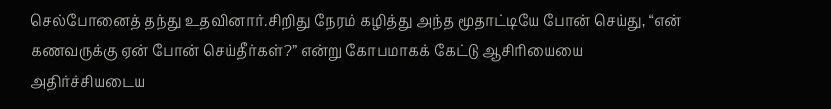செல்போனைத் தந்து உதவினார்.சிறிது நேரம் கழித்து அந்த மூதாட்டியே போன் செய்து, “என் கணவருக்கு ஏன் போன் செய்தீர்கள்?” என்று கோபமாகக் கேட்டு ஆசிரியையை அதிர்ச்சியடைய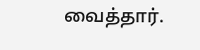வைத்தார்.